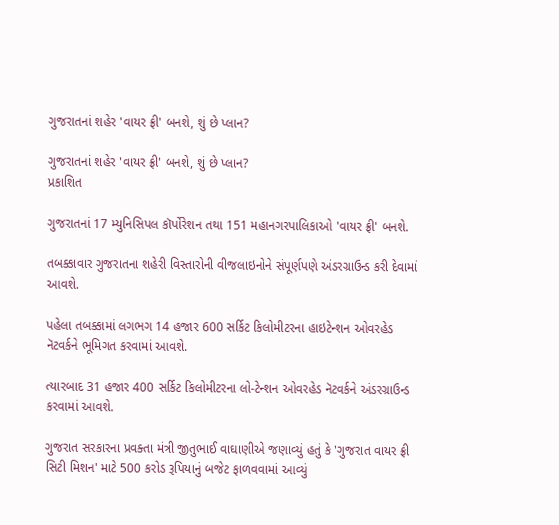ગુજરાતનાં શહેર 'વાયર ફ્રી' બનશે, શું છે પ્લાન?

ગુજરાતનાં શહેર 'વાયર ફ્રી' બનશે, શું છે પ્લાન?
પ્રકાશિત

ગુજરાતનાં 17 મ્યુનિસિપલ કૉર્પોરેશન તથા 151 મહાનગરપાલિકાઓ 'વાયર ફ્રી' બનશે.

તબક્કાવાર ગુજરાતના શહેરી વિસ્તારોની વીજલાઇનોને સંપૂર્ણપણે અંડરગ્રાઉન્ડ કરી દેવામાં આવશે.

પહેલા તબક્કામાં લગભગ 14 હજાર 600 સર્કિટ કિલોમીટરના હાઇટેન્શન ઓવરહેડ નૅટવર્કને ભૂમિગત કરવામાં આવશે.

ત્યારબાદ 31 હજાર 400 સર્કિટ કિલોમીટરના લો-ટેન્શન ઓવરહેડ નૅટવર્કને અંડરગ્રાઉન્ડ કરવામાં આવશે.

ગુજરાત સરકારના પ્રવક્તા મંત્રી જીતુભાઈ વાઘાણીએ જણાવ્યું હતું કે 'ગુજરાત વાયર ફ્રી સિટી મિશન' માટે 500 કરોડ રૂપિયાનું બજેટ ફાળવવામાં આવ્યું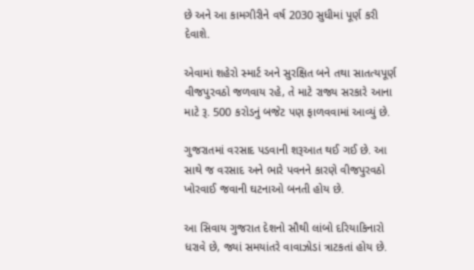છે અને આ કામગીરીને વર્ષ 2030 સુધીમાં પૂર્ણ કરી દેવાશે.

એવામાં શહેરો સ્માર્ટ અને સુરક્ષિત બને તથા સાતત્યપૂર્ણ વીજપુરવઠો જળવાય રહે, તે માટે રાજ્ય સરકારે આના માટે રૂ. 500 કરોડનું બજેટ પણ ફાળવવામાં આવ્યું છે.

ગુજરાતમાં વરસાદ પડવાની શરૂઆત થઈ ગઈ છે. આ સાથે જ વરસાદ અને ભારે પવનને કારણે વીજપુરવઠો ખોરવાઈ જવાની ઘટનાઓ બનતી હોય છે.

આ સિવાય ગુજરાત દેશનો સૌથી લાંબો દરિયાકિનારો ધરાવે છે, જ્યાં સમયાંતરે વાવાઝોડાં ત્રાટકતાં હોય છે.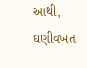આથી, ઘણીવખત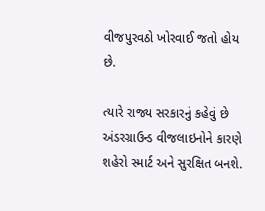વીજપુરવઠો ખોરવાઈ જતો હોય છે.

ત્યારે રાજ્ય સરકારનું કહેવું છે અંડરગ્રાઉન્ડ વીજલાઇનોને કારણે શહેરો સ્માર્ટ અને સુરક્ષિત બનશે.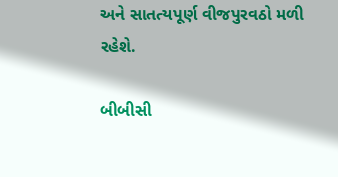અને સાતત્યપૂર્ણ વીજપુરવઠો મળી રહેશે.

બીબીસી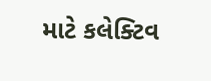માટે કલેક્ટિવ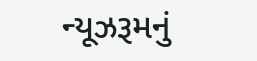ન્યૂઝરૂમનું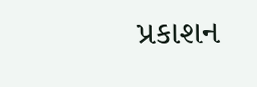પ્રકાશન